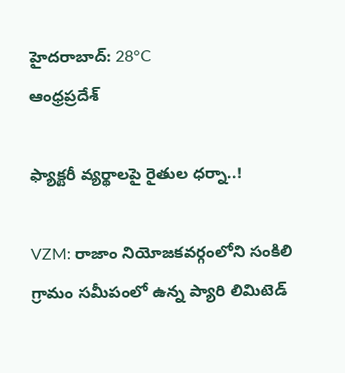హైదరాబాద్: 28°C
ఆంధ్రప్రదేశ్

ఫ్యాక్టరీ వ్యర్థాలపై రైతుల ధర్నా..!

VZM: రాజాం నియోజకవర్గంలోని సంకిలి గ్రామం సమీపంలో ఉన్న ప్యారి లిమిటెడ్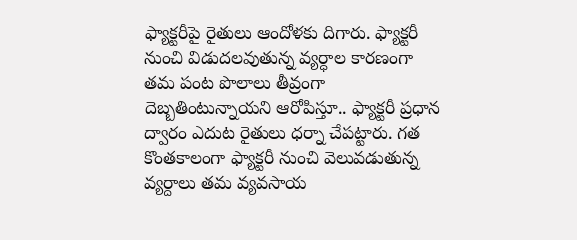ఫ్యాక్టరీపై రైతులు ఆందోళకు దిగారు. ఫ్యాక్టరీ నుంచి విడుదలవుతున్న వ్యర్ధాల కారణంగా తమ పంట పొలాలు తీవ్రంగా దెబ్బతింటున్నాయని ఆరోపిస్తూ.. ఫ్యాక్టరీ ప్రధాన ద్వారం ఎదుట రైతులు ధర్నా చేపట్టారు. గత కొంతకాలంగా ఫ్యాక్టరీ నుంచి వెలువడుతున్న వ్యర్దాలు తమ వ్యవసాయ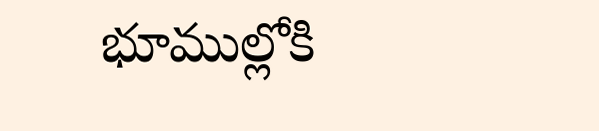భూముల్లోకి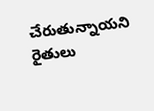చేరుతున్నాయని రైతులు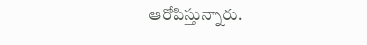ఆరోపిస్తున్నారు.